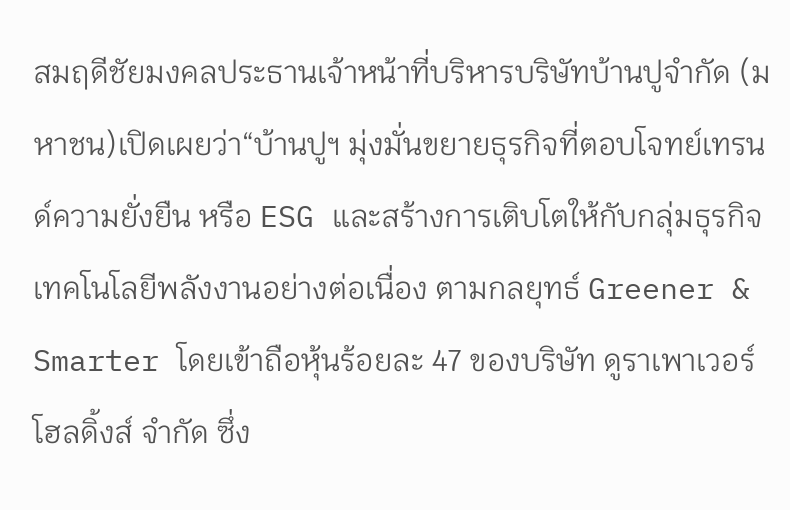สมฤดีชัยมงคลประธานเจ้าหน้าที่บริหารบริษัทบ้านปูจำกัด (มหาชน)เปิดเผยว่า“บ้านปูฯ มุ่งมั่นขยายธุรกิจที่ตอบโจทย์เทรนด์ความยั่งยืน หรือ ESG และสร้างการเติบโตให้กับกลุ่มธุรกิจเทคโนโลยีพลังงานอย่างต่อเนื่อง ตามกลยุทธ์ Greener & Smarter โดยเข้าถือหุ้นร้อยละ 47 ของบริษัท ดูราเพาเวอร์โฮลดิ้งส์ จำกัด ซึ่ง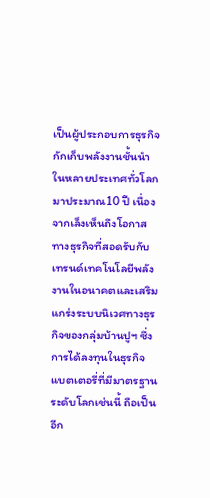เป็นผู้ประกอบการธุรกิจกักเก็บพลังงานชั้นนำในหลายประเทศทั่วโลกมาประมาณ10 ปี เนื่องจากเล็งเห็นถึงโอกาสทางธุรกิจที่สอดรับกับเทรนด์เทคโนโลยีพลังงานในอนาคตและเสริมแกร่งระบบนิเวศทางธุรกิจของกลุ่มบ้านปูฯ ซึ่งการได้ลงทุนในธุรกิจแบตเตอรี่ที่มีมาตรฐานระดับโลกเช่นนี้ ถือเป็นอีก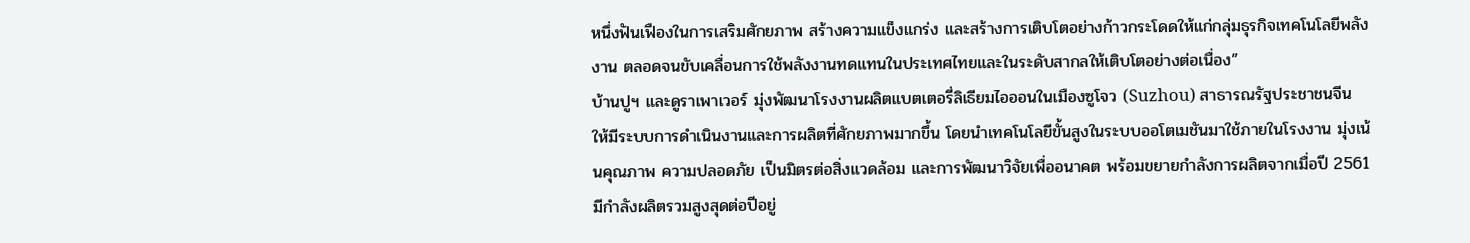หนึ่งฟันเฟืองในการเสริมศักยภาพ สร้างความแข็งแกร่ง และสร้างการเติบโตอย่างก้าวกระโดดให้แก่กลุ่มธุรกิจเทคโนโลยีพลังงาน ตลอดจนขับเคลื่อนการใช้พลังงานทดแทนในประเทศไทยและในระดับสากลให้เติบโตอย่างต่อเนื่อง”
บ้านปูฯ และดูราเพาเวอร์ มุ่งพัฒนาโรงงานผลิตแบตเตอรี่ลิเธียมไอออนในเมืองซูโจว (Suzhou) สาธารณรัฐประชาชนจีน ให้มีระบบการดำเนินงานและการผลิตที่ศักยภาพมากขึ้น โดยนำเทคโนโลยีขั้นสูงในระบบออโตเมชันมาใช้ภายในโรงงาน มุ่งเน้นคุณภาพ ความปลอดภัย เป็นมิตรต่อสิ่งแวดล้อม และการพัฒนาวิจัยเพื่ออนาคต พร้อมขยายกำลังการผลิตจากเมื่อปี 2561 มีกำลังผลิตรวมสูงสุดต่อปีอยู่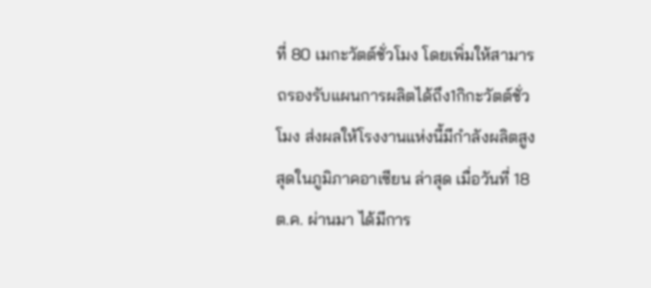ที่ 80 เมกะวัตต์ชั่วโมง โดยเพิ่มให้สามารถรองรับแผนการผลิตได้ถึง1กิกะวัตต์ชั่วโมง ส่งผลให้โรงงานแห่งนี้มีกำลังผลิตสูงสุดในภูมิภาคอาเซียน ล่าสุด เมื่อวันที่ 18 ต.ค. ผ่านมา ได้มีการ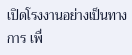เปิดโรงงานอย่างเป็นทางการ เพื่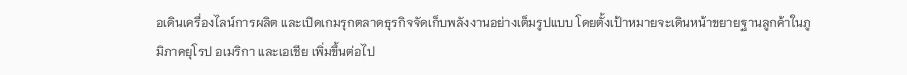อเดินเครื่องไลน์การผลิต และเปิดเกมรุกตลาดธุรกิจจัดเก็บพลังงานอย่างเต็มรูปแบบ โดยตั้งเป้าหมายจะเดินหน้าขยายฐานลูกค้าในภูมิภาคยุโรป อเมริกา และเอเชีย เพิ่มขึ้นต่อไป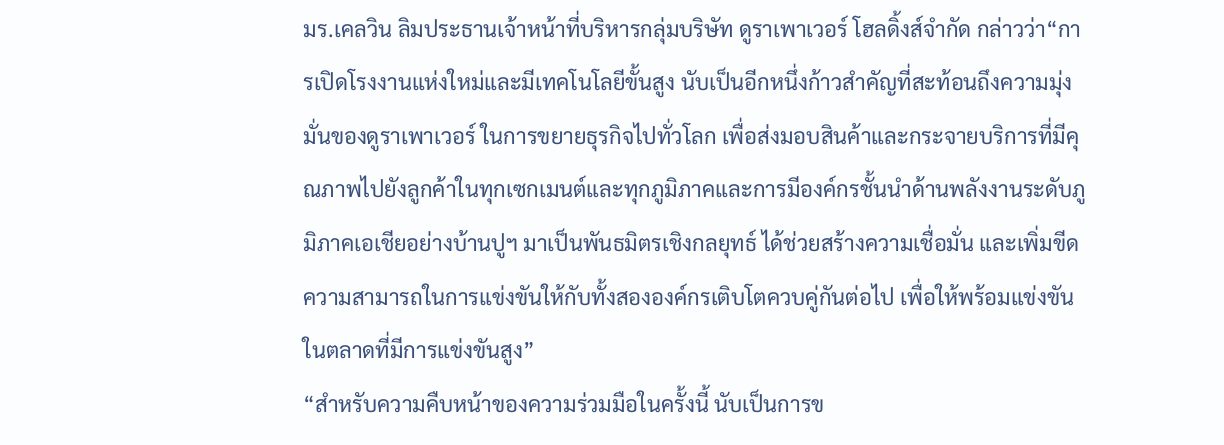มร.เคลวิน ลิมประธานเจ้าหน้าที่บริหารกลุ่มบริษัท ดูราเพาเวอร์ โฮลดิ้งส์จำกัด กล่าวว่า“การเปิดโรงงานแห่งใหม่และมีเทคโนโลยีขั้นสูง นับเป็นอีกหนึ่งก้าวสำคัญที่สะท้อนถึงความมุ่งมั่นของดูราเพาเวอร์ ในการขยายธุรกิจไปทั่วโลก เพื่อส่งมอบสินค้าและกระจายบริการที่มีคุณภาพไปยังลูกค้าในทุกเซกเมนต์และทุกภูมิภาคและการมีองค์กรชั้นนำด้านพลังงานระดับภูมิภาคเอเชียอย่างบ้านปูฯ มาเป็นพันธมิตรเชิงกลยุทธ์ ได้ช่วยสร้างความเชื่อมั่น และเพิ่มขีดความสามารถในการแข่งขันให้กับทั้งสององค์กรเติบโตควบคู่กันต่อไป เพื่อให้พร้อมแข่งขันในตลาดที่มีการแข่งขันสูง”
“สำหรับความคืบหน้าของความร่วมมือในครั้งนี้ นับเป็นการข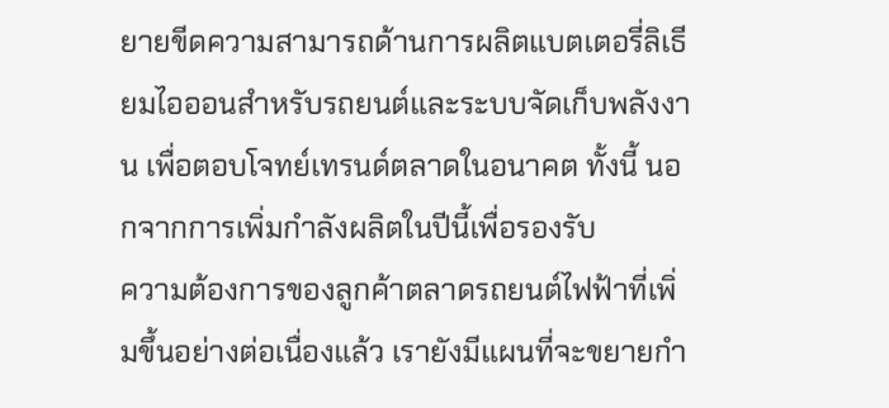ยายขีดความสามารถด้านการผลิตแบตเตอรี่ลิเธียมไอออนสำหรับรถยนต์และระบบจัดเก็บพลังงาน เพื่อตอบโจทย์เทรนด์ตลาดในอนาคต ทั้งนี้ นอกจากการเพิ่มกำลังผลิตในปีนี้เพื่อรองรับ
ความต้องการของลูกค้าตลาดรถยนต์ไฟฟ้าที่เพิ่มขึ้นอย่างต่อเนื่องแล้ว เรายังมีแผนที่จะขยายกำ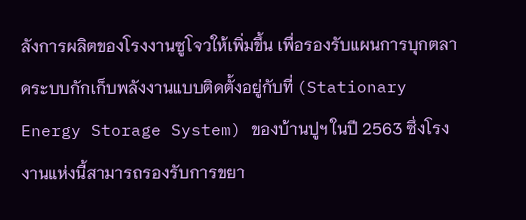ลังการผลิตของโรงงานซูโจวให้เพิ่มขึ้น เพื่อรองรับแผนการบุกตลาดระบบกักเก็บพลังงานแบบติดตั้งอยู่กับที่ (Stationary Energy Storage System) ของบ้านปูฯ ในปี 2563 ซึ่งโรงงานแห่งนี้สามารถรองรับการขยา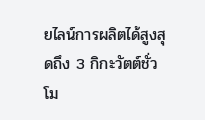ยไลน์การผลิตได้สูงสุดถึง 3 กิกะวัตต์ชั่วโม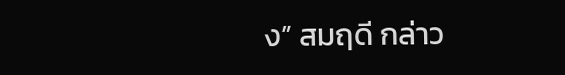ง” สมฤดี กล่าว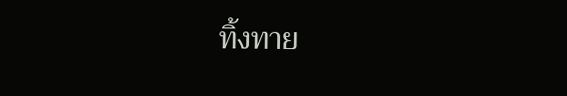ทิ้งทาย